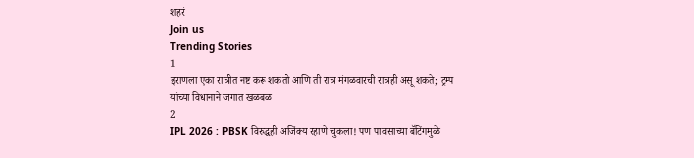शहरं
Join us
Trending Stories
1
इराणला एका रात्रीत नष्ट करू शकतो आणि ती रात्र मंगळवारची रात्रही असू शकते; ट्रम्प यांच्या विधानाने जगात खळबळ
2
IPL 2026 : PBSK विरुद्धही अजिंक्य रहाणे चुकला! पण पावसाच्या बॅटिंगमुळे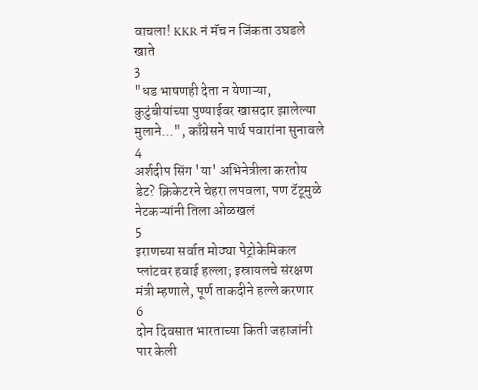वाचला! KKR नं मॅच न जिंकता उघडले खाते
3
"धड भाषणही देता न येणाऱ्या, कुटुंबीयांच्या पुण्याईवर खासदार झालेल्या मुलाने...", काँग्रेसने पार्थ पवारांना सुनावले
4
अर्शदीप सिंग 'या' अभिनेत्रीला करतोय डेट? क्रिकेटरने चेहरा लपवला, पण टॅटूमुळे नेटकऱ्यांनी तिला ओळखलं
5
इराणच्या सर्वात मोठ्या पेट्रोकेमिकल प्लांटवर हवाई हल्ला; इस्रायलचे संरक्षण मंत्री म्हणाले, पूर्ण ताकदीने हल्ले करणार
6
दोन दिवसात भारताच्या किती जहाजांनी पार केली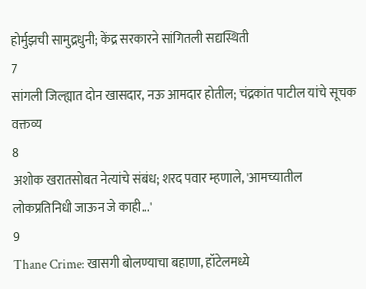होर्मुझची सामुद्रधुनी; केंद्र सरकारने सांगितली सद्यस्थिती
7
सांगली जिल्ह्यात दोन खासदार, नऊ आमदार होतील; चंद्रकांत पाटील यांचे सूचक वक्तव्य
8
अशोक खरातसोबत नेत्यांचे संबंध; शरद पवार म्हणाले, 'आमच्यातील लोकप्रतिनिधी जाऊन जे काही...'
9
Thane Crime: खासगी बोलण्याचा बहाणा, हॉटेलमध्ये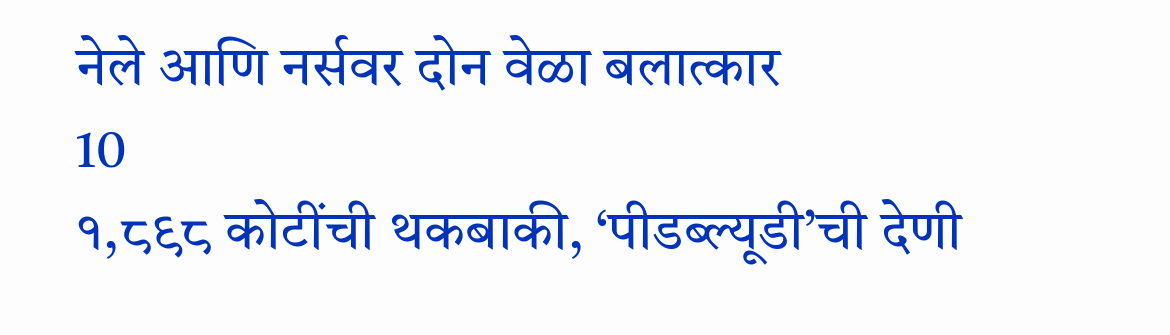नेले आणि नर्सवर दोन वेळा बलात्कार
10
१,८९८ कोटींची थकबाकी, ‘पीडब्ल्यूडी’ची देणी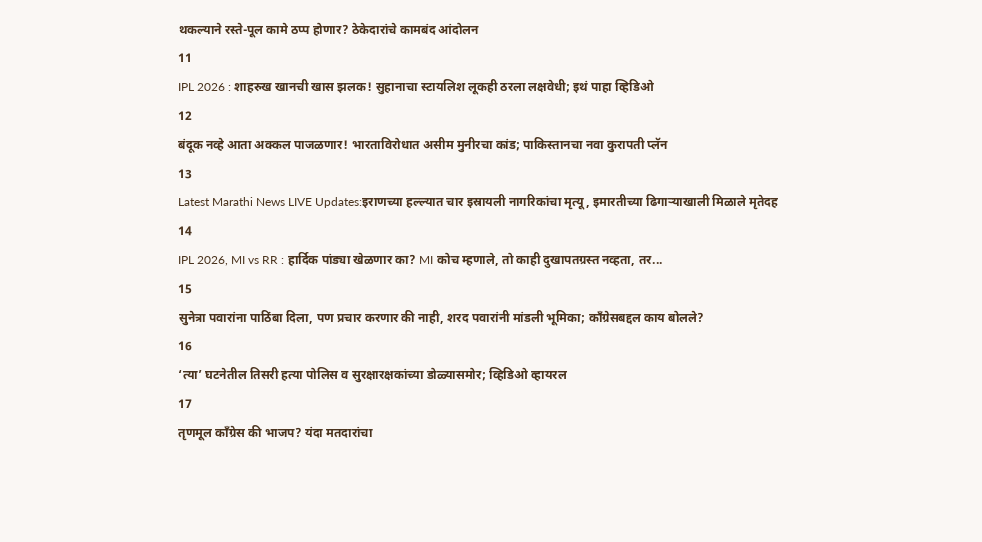थकल्याने रस्ते-पूल कामे ठप्प होणार? ठेकेदारांचे कामबंद आंदोलन
11
IPL 2026 : शाहरुख खानची खास झलक! सुहानाचा स्टायलिश लूकही ठरला लक्षवेधी; इथं पाहा व्हिडिओ
12
बंदूक नव्हे आता अक्कल पाजळणार! भारताविरोधात असीम मुनीरचा कांड; पाकिस्तानचा नवा कुरापती प्लॅन
13
Latest Marathi News LIVE Updates:इराणच्या हल्ल्यात चार इस्रायली नागरिकांचा मृत्यू, इमारतीच्या ढिगाऱ्याखाली मिळाले मृतेदह
14
IPL 2026, MI vs RR : हार्दिक पांड्या खेळणार का? MI कोच म्हणाले, तो काही दुखापतग्रस्त नव्हता, तर...
15
सुनेत्रा पवारांना पाठिंबा दिला, पण प्रचार करणार की नाही, शरद पवारांनी मांडली भूमिका; काँग्रेसबद्दल काय बोलले?
16
‘त्या’ घटनेतील तिसरी हत्या पोलिस व सुरक्षारक्षकांच्या डोळ्यासमोर; व्हिडिओ व्हायरल
17
तृणमूल काँग्रेस की भाजप? यंदा मतदारांचा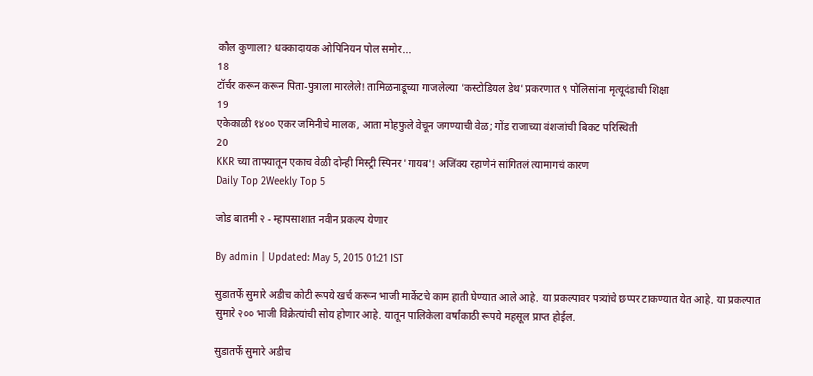कौल कुणाला? धक्कादायक ओपिनियन पोल समोर...
18
टॉर्चर करून करून पिता-पुत्राला मारलेले! तामिळनाडूच्या गाजलेल्या 'कस्टोडियल डेथ' प्रकरणात ९ पोलिसांना मृत्यूदंडाची शिक्षा
19
एकेकाळी १४०० एकर जमिनीचे मालक, आता मोहफुले वेचून जगण्याची वेळ; गोंड राजाच्या वंशजांची बिकट परिस्थिती
20
KKR च्या ताफ्यातून एकाच वेळी दोन्ही मिस्ट्री स्पिनर 'गायब'! अजिंक्य रहाणेनं सांगितलं त्यामागचं कारण
Daily Top 2Weekly Top 5

जोड बातमी २ - म्हापसाशात नवीन प्रकल्प येणार

By admin | Updated: May 5, 2015 01:21 IST

सुडातर्फे सुमारे अडीच कोटी रूपये खर्च करून भाजी मार्केटचे काम हाती घेण्यात आले आहे. या प्रकल्पावर पत्र्यांचे छप्पर टाकण्यात येत आहे. या प्रकल्पात सुमारे २०० भाजी विक्रेत्यांची सोय होणार आहे. यातून पालिकेला वर्षांकाठी रूपये महसूल प्राप्त होईल.

सुडातर्फे सुमारे अडीच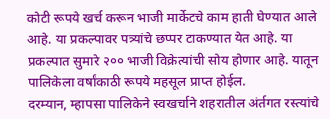कोटी रूपये खर्च करून भाजी मार्केटचे काम हाती घेण्यात आले आहे. या प्रकल्पावर पत्र्यांचे छप्पर टाकण्यात येत आहे. या प्रकल्पात सुमारे २०० भाजी विक्रेत्यांची सोय होणार आहे. यातून पालिकेला वर्षांकाठी रूपये महसूल प्राप्त होईल.
दरम्यान, म्हापसा पालिकेने स्वखर्चाने शहरातील अंर्तगत रस्त्यांचे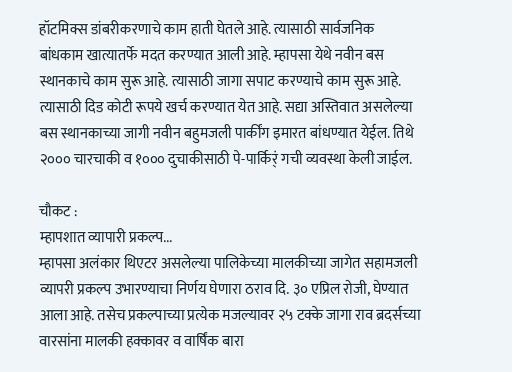हॉटमिक्स डांबरीकरणाचे काम हाती घेतले आहे. त्यासाठी सार्वजनिक बांधकाम खात्यातर्फे मदत करण्यात आली आहे. म्हापसा येथे नवीन बस स्थानकाचे काम सुरू आहे. त्यासाठी जागा सपाट करण्याचे काम सुरू आहे. त्यासाठी दिड कोटी रूपये खर्च करण्यात येत आहे. सद्या अस्तिवात असलेल्या बस स्थानकाच्या जागी नवीन बहुमजली पार्कींग इमारत बांधण्यात येईल. तिथे २००० चारचाकी व १००० दुचाकीसाठी पे-पार्किर्ं गची व्यवस्था केली जाईल.

चौकट :
म्हापशात व्यापारी प्रकल्प...
म्हापसा अलंकार थिएटर असलेल्या पालिकेच्या मालकीच्या जागेत सहामजली व्यापरी प्रकल्प उभारण्याचा निर्णय घेणारा ठराव दि. ३० एप्रिल रोजी, घेण्यात आला आहे. तसेच प्रकल्पाच्या प्रत्येक मजल्यावर २५ टक्के जागा राव ब्रदर्सच्या वारसांना मालकी हक्कावर व वार्षिंक बारा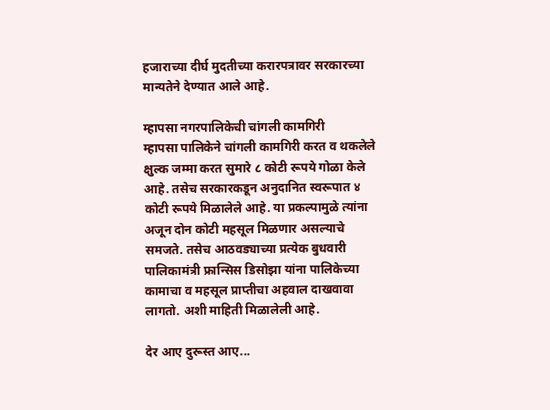हजाराच्या दीर्घ मुदतीच्या करारपत्रावर सरकारच्या मान्यतेने देण्यात आले आहे.

म्हापसा नगरपालिकेची चांगली कामगिरी
म्हापसा पालिकेने चांगली कामगिरी करत व थकलेले क्षुल्क जम्मा करत सुमारे ८ कोटी रूपये गोळा केले आहे. तसेच सरकारकडून अनुदानित स्वरूपात ४ कोटी रूपये मिळालेले आहे. या प्रकल्पामुळे त्यांना अजून दोन कोटी महसूल मिळणार असल्याचे समजते. तसेच आठवड्याच्या प्रत्येक बुधवारी पालिकामंत्री फ्रान्सिस डिसोझा यांना पालिकेच्या कामाचा व महसूल प्राप्तीचा अहवाल दाखवावा लागतो. अशी माहिती मिळालेली आहे.

देर आए दुरूस्त आए...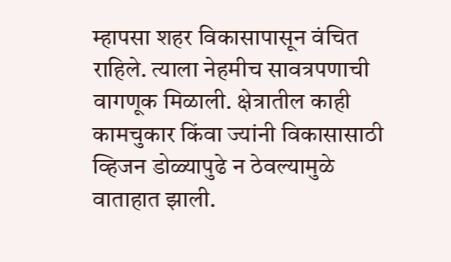म्हापसा शहर विकासापासून वंचित राहिले. त्याला नेहमीच सावत्रपणाची वागणूक मिळाली. क्षेत्रातील काही कामचुकार किंवा ज्यांनी विकासासाठी व्हिजन डोळ्यापुढे न ठेवल्यामुळे वाताहात झाली.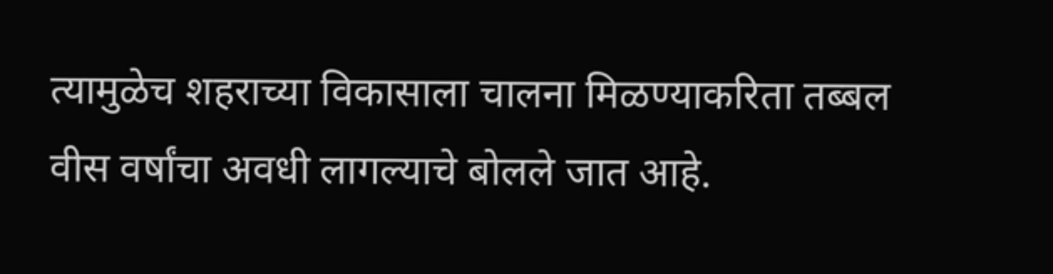त्यामुळेच शहराच्या विकासाला चालना मिळण्याकरिता तब्बल वीस वर्षांचा अवधी लागल्याचे बोलले जात आहे.